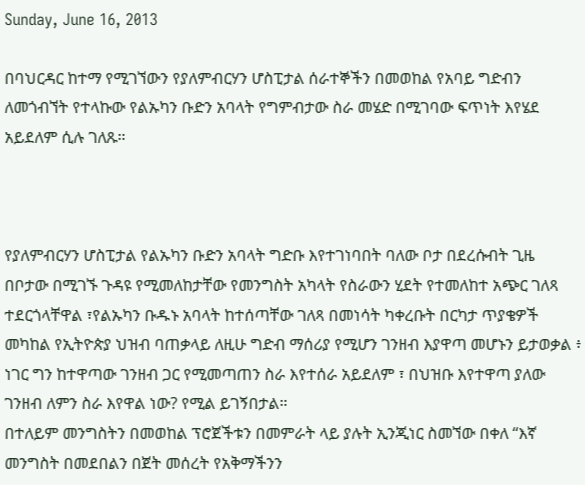Sunday, June 16, 2013

በባህርዳር ከተማ የሚገኘውን የያለምብርሃን ሆስፒታል ሰራተኞችን በመወከል የአባይ ግድብን ለመጎብኘት የተላኩው የልኡካን ቡድን አባላት የግምብታው ስራ መሄድ በሚገባው ፍጥነት እየሄደ አይደለም ሲሉ ገለጹ።



የያለምብርሃን ሆስፒታል የልኡካን ቡድን አባላት ግድቡ እየተገነባበት ባለው ቦታ በደረሱብት ጊዜ በቦታው በሚገኙ ጉዳዩ የሚመለከታቸው የመንግስት አካላት የስራውን ሂደት የተመለከተ አጭር ገለጻ ተደርጎላቸዋል ፣የልኡካን ቡዱኑ አባላት ከተሰጣቸው ገለጻ በመነሳት ካቀረቡት በርካታ ጥያቄዎች መካከል የኢትዮጵያ ህዝብ ባጠቃላይ ለዚሁ ግድብ ማሰሪያ የሚሆን ገንዘብ እያዋጣ መሆኑን ይታወቃል ፥ ነገር ግን ከተዋጣው ገንዘብ ጋር የሚመጣጠን ስራ እየተሰራ አይደለም ፣ በህዝቡ እየተዋጣ ያለው ገንዘብ ለምን ስራ እየዋል ነው? የሚል ይገኝበታል።
በተለይም መንግስትን በመወከል ፕሮጀችቱን በመምራት ላይ ያሉት ኢንጂነር ስመኘው በቀለ “እኛ መንግስት በመደበልን በጀት መሰረት የአቅማችንን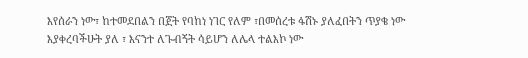እየሰራን ነው፣ ከተመደበልን በጀት የባከነ ነገር የለም ፣በመሰረቱ ፋሽኑ ያለፈበትን ጥያቄ ነው እያቀረባችሁት ያለ ፣ እናንተ ለጉብኝት ሳይሆን ለሌላ ተልእኮ ነው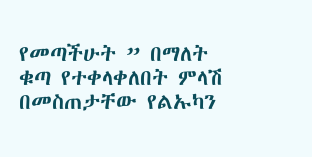የመጣችሁት ” በማለት ቁጣ የተቀላቀለበት ምላሽ በመስጠታቸው የልኡካን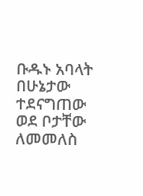ቡዱኑ አባላት በሁኔታው ተደናግጠው ወደ ቦታቸው ለመመለስ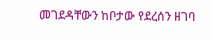መገደዳቸውን ከቦታው የደረሰን ዘገባ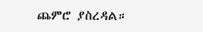ጨምሮ ያስረዳል።